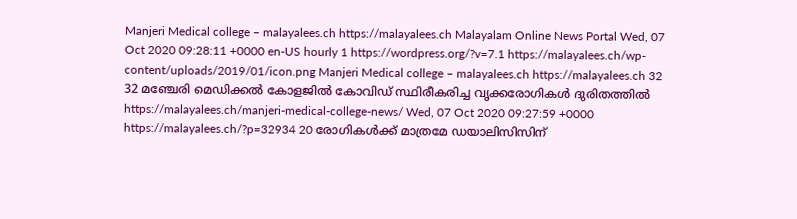Manjeri Medical college – malayalees.ch https://malayalees.ch Malayalam Online News Portal Wed, 07 Oct 2020 09:28:11 +0000 en-US hourly 1 https://wordpress.org/?v=7.1 https://malayalees.ch/wp-content/uploads/2019/01/icon.png Manjeri Medical college – malayalees.ch https://malayalees.ch 32 32 മഞ്ചേരി മെഡിക്കല്‍ കോളജില്‍ കോവിഡ് സ്ഥിരീകരിച്ച വൃക്കരോഗികള്‍ ദുരിതത്തില്‍ https://malayalees.ch/manjeri-medical-college-news/ Wed, 07 Oct 2020 09:27:59 +0000 https://malayalees.ch/?p=32934 20 രോഗികള്‍ക്ക് മാത്രമേ ഡയാലിസിസിന്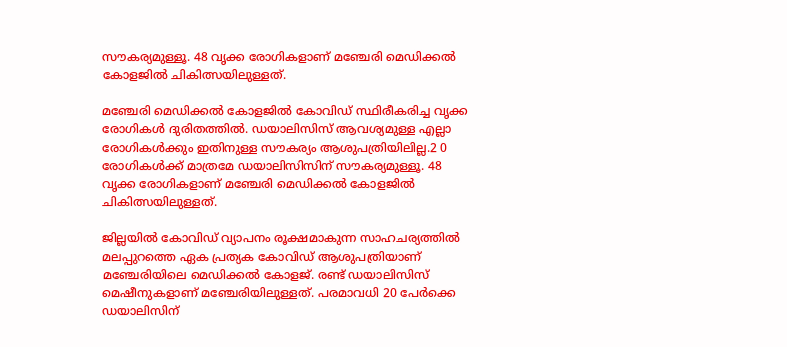സൗകര്യമുള്ളൂ. 48 വൃക്ക രോഗികളാണ് മഞ്ചേരി മെഡിക്കല്‍ കോളജില്‍ ചികിത്സയിലുള്ളത്.

മഞ്ചേരി മെഡിക്കല്‍ കോളജില്‍ കോവിഡ് സ്ഥിരീകരിച്ച വൃക്ക രോഗികള്‍ ദുരിതത്തില്‍. ഡയാലിസിസ് ആവശ്യമുള്ള എല്ലാ രോഗികള്‍ക്കും ഇതിനുള്ള സൗകര്യം ആശുപത്രിയിലില്ല.2 0 രോഗികള്‍ക്ക് മാത്രമേ ഡയാലിസിസിന് സൗകര്യമുള്ളൂ. 48 വൃക്ക രോഗികളാണ് മഞ്ചേരി മെഡിക്കല്‍ കോളജില്‍ ചികിത്സയിലുള്ളത്.

ജില്ലയില്‍ കോവിഡ് വ്യാപനം രൂക്ഷമാകുന്ന സാഹചര്യത്തില്‍ മലപ്പുറത്തെ ഏക പ്രത്യക കോവിഡ് ആശുപത്രിയാണ് മഞ്ചേരിയിലെ മെഡിക്കല്‍ കോളജ്. രണ്ട് ഡയാലിസിസ് മെഷീനുകളാണ് മഞ്ചേരിയിലുള്ളത്. പരമാവധി 20 പേര്‍ക്കെ ഡയാലിസിന്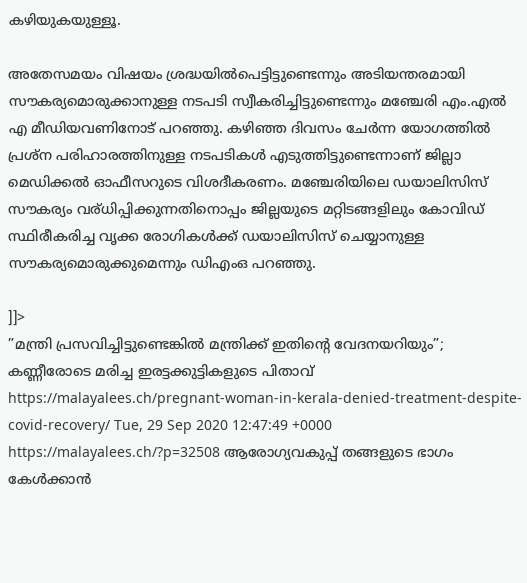കഴിയുകയുള്ളൂ.

അതേസമയം വിഷയം ശ്രദ്ധയില്‍പെട്ടിട്ടുണ്ടെന്നും അടിയന്തരമായി സൗകര്യമൊരുക്കാനുള്ള നടപടി സ്വീകരിച്ചിട്ടുണ്ടെന്നും മഞ്ചേരി എം.എൽ എ മീഡിയവണിനോട് പറഞ്ഞു. കഴിഞ്ഞ ദിവസം ചേർന്ന യോഗത്തിൽ പ്രശ്ന പരിഹാരത്തിനുള്ള നടപടികൾ എടുത്തിട്ടുണ്ടെന്നാണ് ജില്ലാ മെഡിക്കൽ ഓഫീസറുടെ വിശദീകരണം. മഞ്ചേരിയിലെ ഡയാലിസിസ് സൗകര്യം വര്ധിപ്പിക്കുന്നതിനൊപ്പം ജില്ലയുടെ മറ്റിടങ്ങളിലും കോവിഡ് സ്ഥിരീകരിച്ച വൃക്ക രോഗികൾക്ക് ഡയാലിസിസ് ചെയ്യാനുള്ള സൗകര്യമൊരുക്കുമെന്നും ഡിഎംഒ പറഞ്ഞു.

]]>
”മന്ത്രി പ്രസവിച്ചിട്ടുണ്ടെങ്കില്‍ മന്ത്രിക്ക് ഇതിന്‍റെ വേദനയറിയും”; കണ്ണീരോടെ മരിച്ച ഇരട്ടക്കുട്ടികളുടെ പിതാവ് https://malayalees.ch/pregnant-woman-in-kerala-denied-treatment-despite-covid-recovery/ Tue, 29 Sep 2020 12:47:49 +0000 https://malayalees.ch/?p=32508 ആരോഗ്യവകുപ്പ് തങ്ങളുടെ ഭാഗം കേള്‍ക്കാന്‍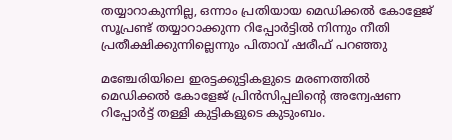തയ്യാറാകുന്നില്ല, ഒന്നാം പ്രതിയായ മെഡിക്കല്‍ കോളേജ് സൂപ്രണ്ട് തയ്യാറാക്കുന്ന റിപ്പോര്‍ട്ടില്‍ നിന്നും നീതി പ്രതീക്ഷിക്കുന്നില്ലെന്നും പിതാവ് ഷരീഫ് പറഞ്ഞു

മഞ്ചേരിയിലെ ഇരട്ടക്കുട്ടികളുടെ മരണത്തില്‍ മെഡിക്കല്‍ കോളേജ് പ്രിന്‍സിപ്പലിന്‍റെ അന്വേഷണ റിപ്പോര്‍ട്ട് തള്ളി കുട്ടികളുടെ കുടുംബം.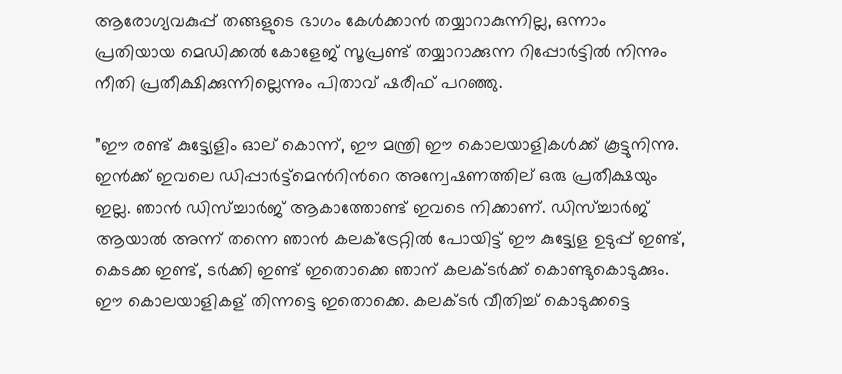ആരോഗ്യവകുപ്പ് തങ്ങളുടെ ഭാഗം കേള്‍ക്കാന്‍ തയ്യാറാകുന്നില്ല, ഒന്നാം പ്രതിയായ മെഡിക്കല്‍ കോളേജ് സൂപ്രണ്ട് തയ്യാറാക്കുന്ന റിപ്പോര്‍ട്ടില്‍ നിന്നും നീതി പ്രതീക്ഷിക്കുന്നില്ലെന്നും പിതാവ് ഷരീഫ് പറഞ്ഞു.

”ഈ രണ്ട് കുട്ട്യേളിം ഓല് കൊന്ന്, ഈ മന്ത്രി ഈ കൊലയാളികള്‍ക്ക് കൂട്ടുനിന്നു. ഇന്‍ക്ക് ഇവലെ ഡിപ്പാര്‍ട്ട്മെന്‍റിന്‍റെ അന്വേഷണത്തില് ഒരു പ്രതീക്ഷയും ഇല്ല. ഞാന്‍ ഡിസ്ച്ചാര്‍ജ് ആകാത്തോണ്ട് ഇവടെ നിക്കാണ്. ഡിസ്ച്ചാര്‍ജ് ആയാല്‍ അന്ന് തന്നെ ഞാന്‍ കലക്ട്രേറ്റില്‍ പോയിട്ട് ഈ കുട്ട്യേള ഉടുപ്പ് ഇണ്ട്, കെടക്ക ഇണ്ട്, ടര്‍ക്കി ഇണ്ട് ഇതൊക്കെ ഞാന് കലക്ടര്‍ക്ക് കൊണ്ടുകൊടുക്കും. ഈ കൊലയാളികള് തിന്നട്ടെ ഇതൊക്കെ. കലക്ടര്‍ വീതിച്ച് കൊടുക്കട്ടെ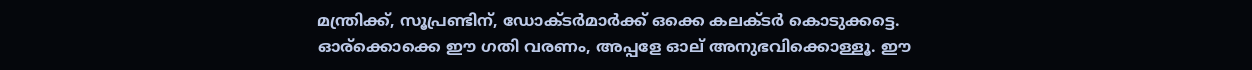മന്ത്രിക്ക്, സൂപ്രണ്ടിന്, ഡോക്ടര്‍മാര്‍ക്ക് ഒക്കെ കലക്ടര്‍ കൊടുക്കട്ടെ. ഓര്ക്കൊക്കെ ഈ ഗതി വരണം, അപ്പളേ ഓല് അനുഭവിക്കൊള്ളൂ. ഈ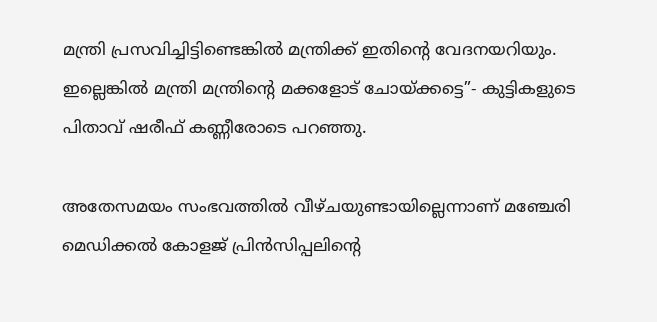മന്ത്രി പ്രസവിച്ചിട്ടിണ്ടെങ്കില്‍ മന്ത്രിക്ക് ഇതിന്‍റെ വേദനയറിയും. ഇല്ലെങ്കില്‍ മന്ത്രി മന്ത്രിന്‍റെ മക്കളോട് ചോയ്ക്കട്ടെ”- കുട്ടികളുടെ പിതാവ് ഷരീഫ് കണ്ണീരോടെ പറഞ്ഞു.

അതേസമയം സംഭവത്തില്‍ വീഴ്ചയുണ്ടായില്ലെന്നാണ് മഞ്ചേരി മെഡിക്കല്‍ കോളജ് പ്രിൻസിപ്പലിന്‍റെ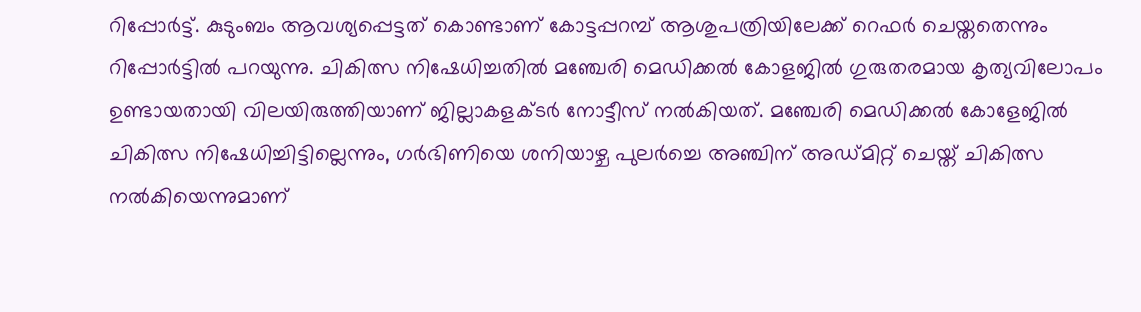റിപ്പോർട്ട്. കുടുംബം ആവശ്യപ്പെട്ടത് കൊണ്ടാണ് കോട്ടപ്പറമ്പ് ആശുപത്രിയിലേക്ക് റെഫർ ചെയ്തതെന്നും റിപ്പോർട്ടിൽ പറയുന്നു. ചികിത്സ നിഷേധിച്ചതിൽ മഞ്ചേരി മെഡിക്കല്‍ കോളജില്‍ ഗുരുതരമായ കൃത്യവിലോപം ഉണ്ടായതായി വിലയിരുത്തിയാണ് ജില്ലാകളക്ടർ നോട്ടീസ് നൽകിയത്. മഞ്ചേരി മെഡിക്കൽ കോളേജിൽ ചികിത്സ നിഷേധിച്ചിട്ടില്ലെന്നും, ഗർഭിണിയെ ശനിയാഴ്ച പുലർച്ചെ അഞ്ചിന് അഡ്മിറ്റ് ചെയ്ത്‌ ചികിത്സ നൽകിയെന്നുമാണ്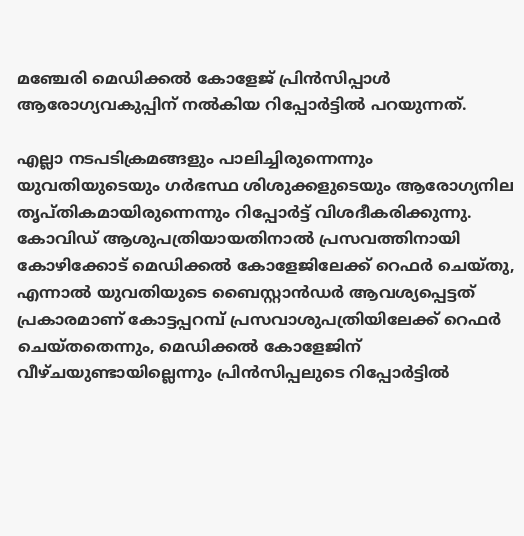മഞ്ചേരി മെഡിക്കൽ കോളേജ് പ്രിൻസിപ്പാള്‍ ആരോഗ്യവകുപ്പിന് നൽകിയ റിപ്പോർട്ടിൽ പറയുന്നത്.

എല്ലാ നടപടിക്രമങ്ങളും പാലിച്ചിരുന്നെന്നും യുവതിയുടെയും ഗർഭസ്ഥ ശിശുക്കളുടെയും ആരോഗ്യനില തൃപ്തികമായിരുന്നെന്നും റിപ്പോർട്ട് വിശദീകരിക്കുന്നു. കോവിഡ് ആശുപത്രിയായതിനാൽ പ്രസവത്തിനായി കോഴിക്കോട് മെഡിക്കൽ കോളേജിലേക്ക് റെഫർ ചെയ്തു, എന്നാൽ യുവതിയുടെ ബൈസ്റ്റാൻഡർ ആവശ്യപ്പെട്ടത് പ്രകാരമാണ് കോട്ടപ്പറമ്പ് പ്രസവാശുപത്രിയിലേക്ക് റെഫർ ചെയ്തതെന്നും, മെഡിക്കൽ കോളേജിന് വീഴ്ചയുണ്ടായില്ലെന്നും പ്രിൻസിപ്പലുടെ റിപ്പോർട്ടിൽ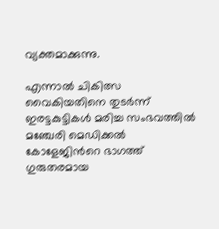വ്യക്തമാക്കുന്നു.

എന്നാൽ ചികിത്സ വൈകിയതിനെ തുടർന്ന് ഇരട്ടകുട്ടികള്‍ മരിച്ച സംഭവത്തില്‍ മഞ്ചേരി മെഡിക്കല്‍ കോളേജിന്‍റെ ഭാഗത്ത് ഗുരുതരമായ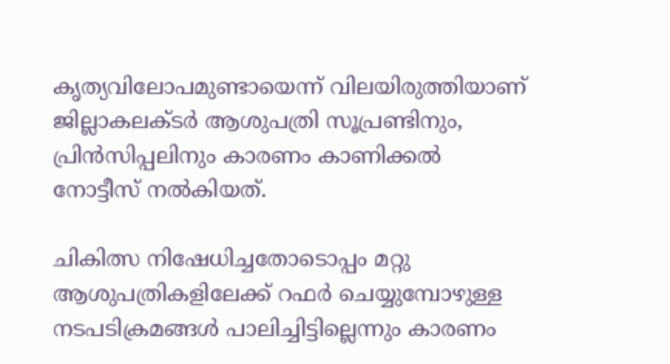കൃത്യവിലോപമുണ്ടായെന്ന് വിലയിരുത്തിയാണ് ജില്ലാകലക്ടര്‍ ആശുപത്രി സൂപ്രണ്ടിനും, പ്രിന്‍സിപ്പലിനും കാരണം കാണിക്കല്‍ നോട്ടീസ് നല്‍കിയത്.

ചികിത്സ നിഷേധിച്ചതോടൊപ്പം മറ്റു ആശുപത്രികളിലേക്ക് റഫര്‍ ചെയ്യുമ്പോഴുള്ള നടപടിക്രമങ്ങള്‍ പാലിച്ചിട്ടില്ലെന്നും കാരണം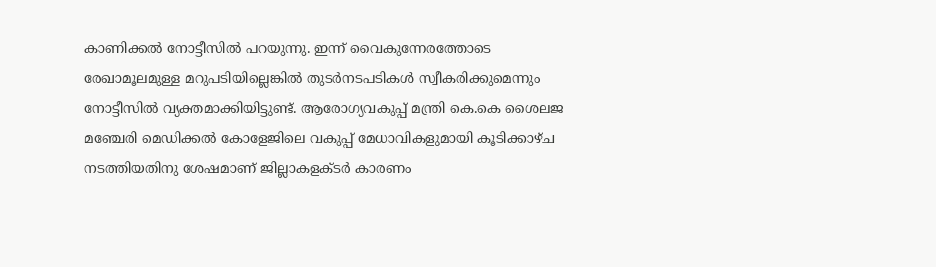കാണിക്കൽ നോട്ടീസിൽ പറയുന്നു. ഇന്ന് വൈകുന്നേരത്തോടെ രേഖാമൂലമുള്ള മറുപടിയില്ലെങ്കില്‍ തുടര്‍നടപടികള്‍ സ്വീകരിക്കുമെന്നും നോട്ടീസിൽ വ്യക്തമാക്കിയിട്ടുണ്ട്. ആരോഗ്യവകുപ്പ് മന്ത്രി കെ.കെ ശൈലജ മഞ്ചേരി മെഡിക്കൽ കോളേജിലെ വകുപ്പ് മേധാവികളുമായി കൂടിക്കാഴ്ച നടത്തിയതിനു ശേഷമാണ് ജില്ലാകളക്ടർ കാരണം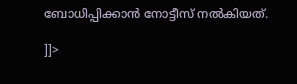ബോധിപ്പിക്കാൻ നോട്ടീസ് നൽകിയത്.

]]>